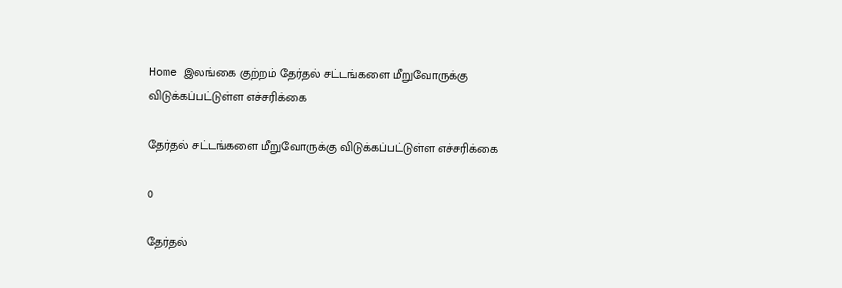Home இலங்கை குற்றம் தேர்தல் சட்டங்களை மீறுவோருக்கு விடுக்கப்பட்டுள்ள எச்சரிக்கை

தேர்தல் சட்டங்களை மீறுவோருக்கு விடுக்கப்பட்டுள்ள எச்சரிக்கை

0

தேர்தல்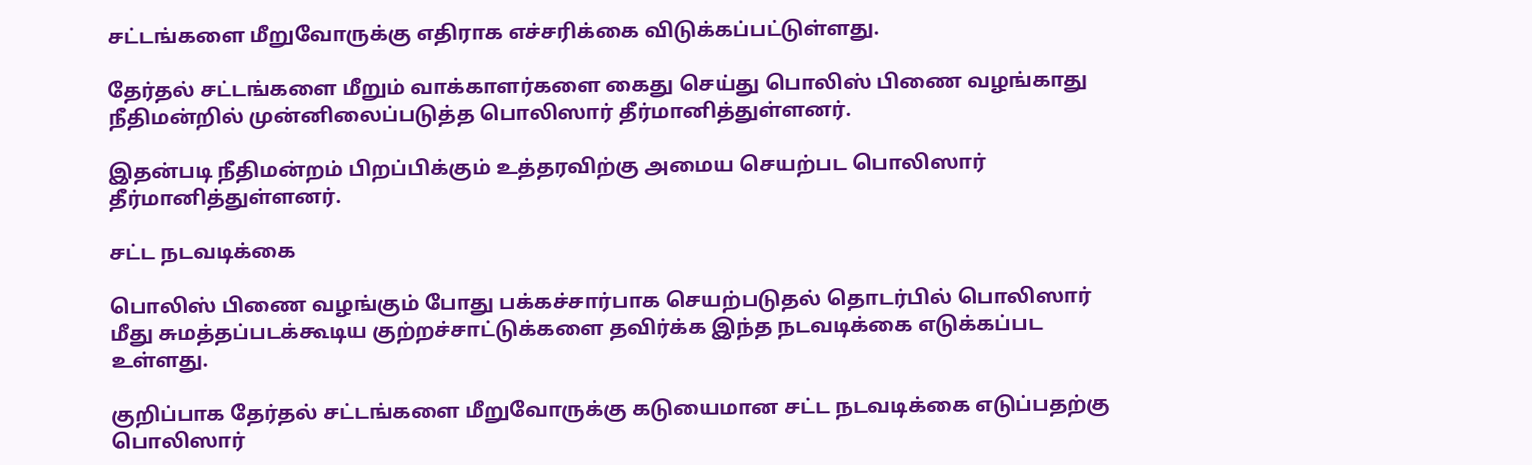சட்டங்களை மீறுவோருக்கு எதிராக எச்சரிக்கை விடுக்கப்பட்டுள்ளது.

தேர்தல் சட்டங்களை மீறும் வாக்காளர்களை கைது செய்து பொலிஸ் பிணை வழங்காது நீதிமன்றில் முன்னிலைப்படுத்த பொலிஸார் தீர்மானித்துள்ளனர்.

இதன்படி நீதிமன்றம் பிறப்பிக்கும் உத்தரவிற்கு அமைய செயற்பட பொலிஸார் தீர்மானித்துள்ளனர்.

சட்ட நடவடிக்கை

பொலிஸ் பிணை வழங்கும் போது பக்கச்சார்பாக செயற்படுதல் தொடர்பில் பொலிஸார் மீது சுமத்தப்படக்கூடிய குற்றச்சாட்டுக்களை தவிர்க்க இந்த நடவடிக்கை எடுக்கப்பட உள்ளது.

குறிப்பாக தேர்தல் சட்டங்களை மீறுவோருக்கு கடுயைமான சட்ட நடவடிக்கை எடுப்பதற்கு பொலிஸார்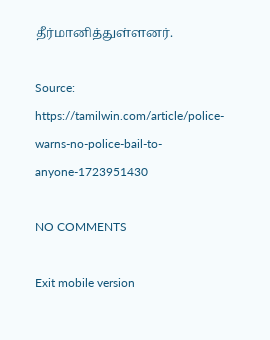தீர்மானித்துள்ளனர்.

Source: https://tamilwin.com/article/police-warns-no-police-bail-to-anyone-1723951430

NO COMMENTS

Exit mobile version